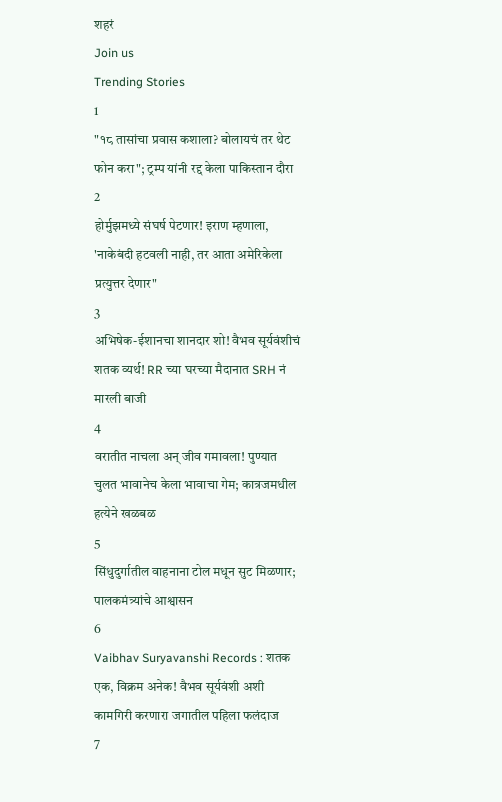शहरं
Join us
Trending Stories
1
"१८ तासांचा प्रवास कशाला? बोलायचं तर थेट फोन करा"; ट्रम्प यांनी रद्द केला पाकिस्तान दौरा
2
होर्मुझमध्ये संघर्ष पेटणार! इराण म्हणाला, 'नाकेबंदी हटवली नाही, तर आता अमेरिकेला प्रत्युत्तर देणार"
3
अभिषेक-ईशानचा शानदार शो! वैभव सूर्यवंशीचं शतक व्यर्थ! RR च्या घरच्या मैदानात SRH नं मारली बाजी
4
वरातीत नाचला अन् जीव गमावला! पुण्यात चुलत भावानेच केला भावाचा गेम; कात्रजमधील हत्येने खळबळ
5
सिंधुदुर्गातील वाहनाना टोल मधून सुट मिळणार; पालकमंत्र्यांचे आश्वासन
6
Vaibhav Suryavanshi Records : शतक एक, विक्रम अनेक! वैभव सूर्यवंशी अशी कामगिरी करणारा जगातील पहिला फलंदाज
7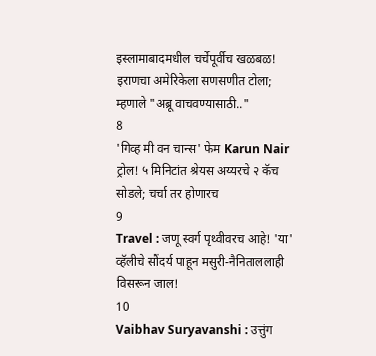इस्लामाबादमधील चर्चेपूर्वीच खळबळ! इराणचा अमेरिकेला सणसणीत टोला; म्हणाले "अब्रू वाचवण्यासाठी.."
8
'गिव्ह मी वन चान्स' फेम Karun Nair ट्रोल! ५ मिनिटांत श्रेयस अय्यरचे २ कॅच सोडले; चर्चा तर होणारच
9
Travel : जणू स्वर्ग पृथ्वीवरच आहे! 'या' व्हॅलीचे सौंदर्य पाहून मसुरी-नैनिताललाही विसरून जाल!
10
Vaibhav Suryavanshi : उत्तुंग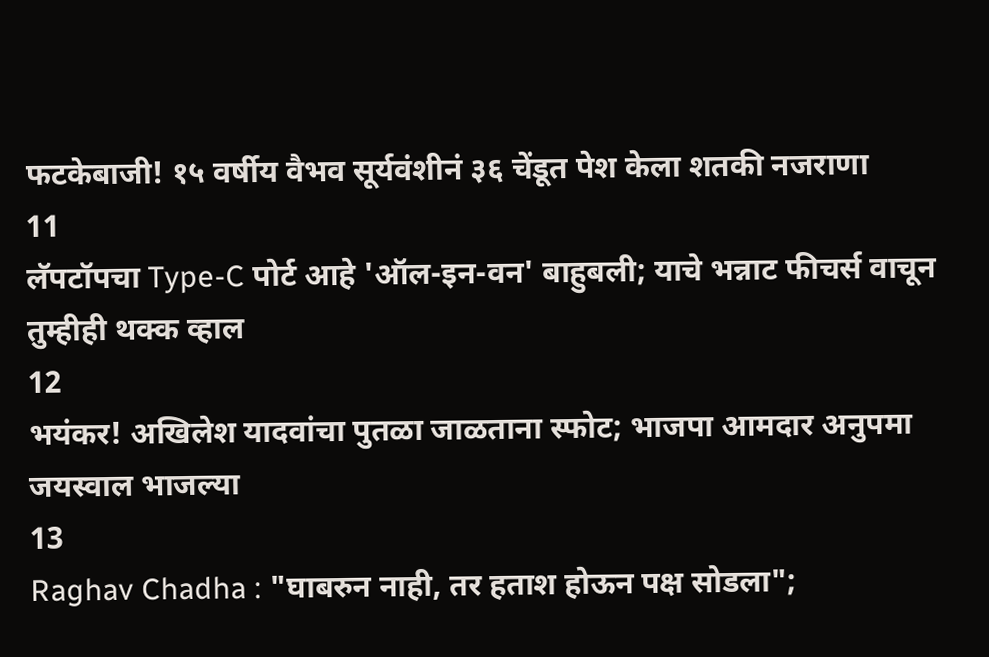फटकेबाजी! १५ वर्षीय वैभव सूर्यवंशीनं ३६ चेंडूत पेश केला शतकी नजराणा
11
लॅपटॉपचा Type-C पोर्ट आहे 'ऑल-इन-वन' बाहुबली; याचे भन्नाट फीचर्स वाचून तुम्हीही थक्क व्हाल
12
भयंकर! अखिलेश यादवांचा पुतळा जाळताना स्फोट; भाजपा आमदार अनुपमा जयस्वाल भाजल्या
13
Raghav Chadha : "घाबरुन नाही, तर हताश होऊन पक्ष सोडला";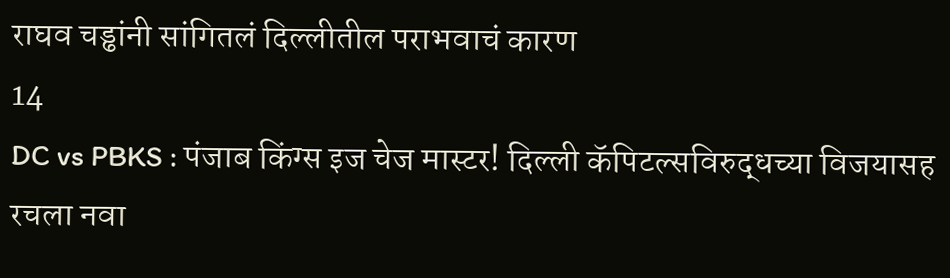राघव चड्ढांनी सांगितलं दिल्लीतील पराभवाचं कारण
14
DC vs PBKS : पंजाब किंग्स इज चेज मास्टर! दिल्ली कॅपिटल्सविरुद्धच्या विजयासह रचला नवा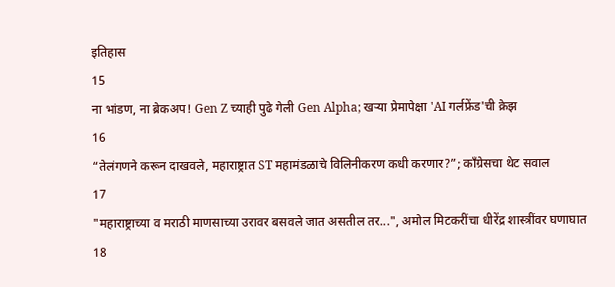इतिहास
15
ना भांडण, ना ब्रेकअप! Gen Z च्याही पुढे गेली Gen Alpha; खऱ्या प्रेमापेक्षा 'AI गर्लफ्रेंड'ची क्रेझ
16
“तेलंगणने करून दाखवले, महाराष्ट्रात ST महामंडळाचे विलिनीकरण कधी करणार?”; काँग्रेसचा थेट सवाल
17
"महाराष्ट्राच्या व मराठी माणसाच्या उरावर बसवले जात असतील तर...", अमोल मिटकरींचा धीरेंद्र शास्त्रींवर घणाघात
18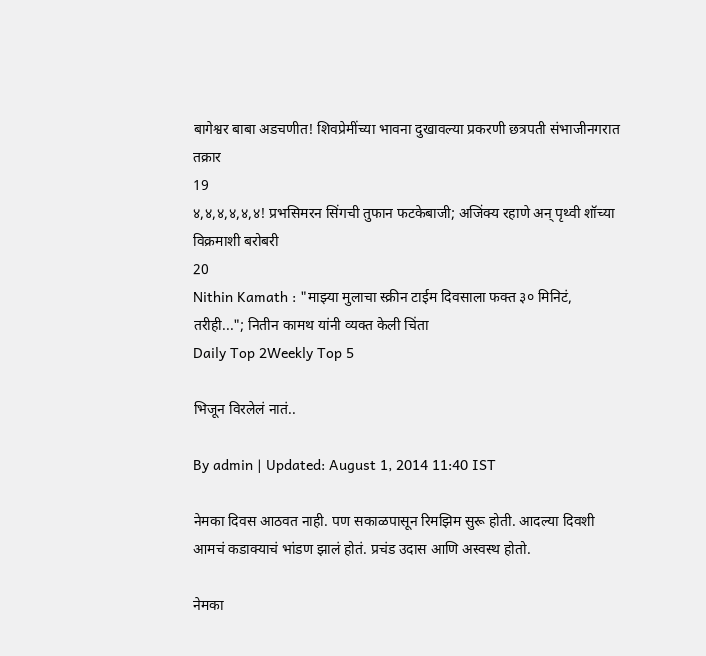बागेश्वर बाबा अडचणीत! शिवप्रेमींच्या भावना दुखावल्या प्रकरणी छत्रपती संभाजीनगरात तक्रार
19
४,४,४,४,४,४! प्रभसिमरन सिंगची तुफान फटकेबाजी; अजिंक्य रहाणे अन् पृथ्वी शॉच्या विक्रमाशी बरोबरी
20
Nithin Kamath : "माझ्या मुलाचा स्क्रीन टाईम दिवसाला फक्त ३० मिनिटं, तरीही..."; नितीन कामथ यांनी व्यक्त केली चिंता
Daily Top 2Weekly Top 5

भिजून विरलेलं नातं..

By admin | Updated: August 1, 2014 11:40 IST

नेमका दिवस आठवत नाही. पण सकाळपासून रिमझिम सुरू होती. आदल्या दिवशी आमचं कडाक्याचं भांडण झालं होतं. प्रचंड उदास आणि अस्वस्थ होतो.

नेमका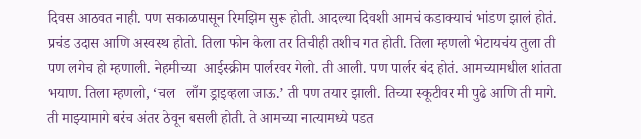दिवस आठवत नाही. पण सकाळपासून रिमझिम सुरू होती. आदल्या दिवशी आमचं कडाक्याचं भांडण झालं होतं. प्रचंड उदास आणि अस्वस्थ होतो. तिला फोन केला तर तिचीही तशीच गत होती. तिला म्हणलो भेटायचंय तुला ती पण लगेच हो म्हणाली. नेहमीच्या  आईस्क्रीम पार्लरवर गेलो. ती आली. पण पार्लर बंद होतं. आमच्यामधील शांतता भयाण. तिला म्हणलो, ‘चल   लाँग ड्राइव्हला जाऊ.’ ती पण तयार झाली. तिच्या स्कूटीवर मी पुढे आणि ती मागे. ती माझ्यामागे बरंच अंतर ठेवून बसली होती. ते आमच्या नात्यामध्ये पडत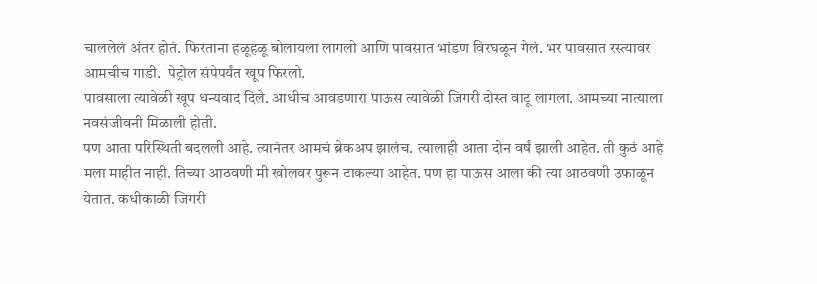चाललेलं अंतर होतं. फिरताना हळूहळू बोलायला लागलो आणि पावसात भांडण विरघळून गेलं. भर पावसात रस्त्यावर आमचीच गाडी.  पेट्रोल संपेपर्यंत खूप फिरलो.
पावसाला त्यावेळी खूप धन्यवाद दिले. आधीच आवडणारा पाऊस त्यावेळी जिगरी दोस्त वाटू लागला. आमच्या नात्याला नवसंजीवनी मिळाली होती.
पण आता परिस्थिती बदलली आहे. त्यानंतर आमचं ब्रेकअप झालंच. त्यालाही आता दोन वर्षं झाली आहेत. ती कुठं आहे मला माहीत नाही. तिच्या आठवणी मी खोलवर पुरून टाकल्या आहेत. पण हा पाऊस आला की त्या आठवणी उफाळून येतात. कधीकाळी जिगरी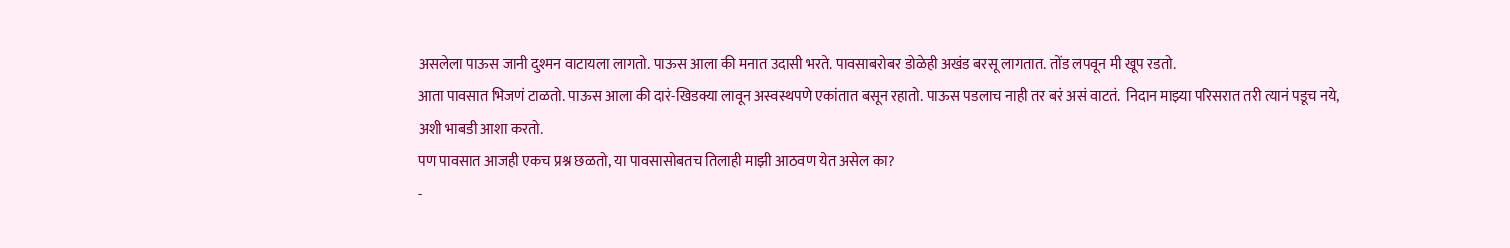असलेला पाऊस जानी दुश्मन वाटायला लागतो. पाऊस आला की मनात उदासी भरते. पावसाबरोबर डोळेही अखंड बरसू लागतात. तोंड लपवून मी खूप रडतो.
आता पावसात भिजणं टाळतो. पाऊस आला की दारं-खिडक्या लावून अस्वस्थपणे एकांतात बसून रहातो. पाऊस पडलाच नाही तर बरं असं वाटतं.  निदान माझ्या परिसरात तरी त्यानं पडूच नये, अशी भाबडी आशा करतो.
पण पावसात आजही एकच प्रश्न छळतो, या पावसासोबतच तिलाही माझी आठवण येत असेल का?
-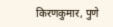किरणकुमार, पुणे